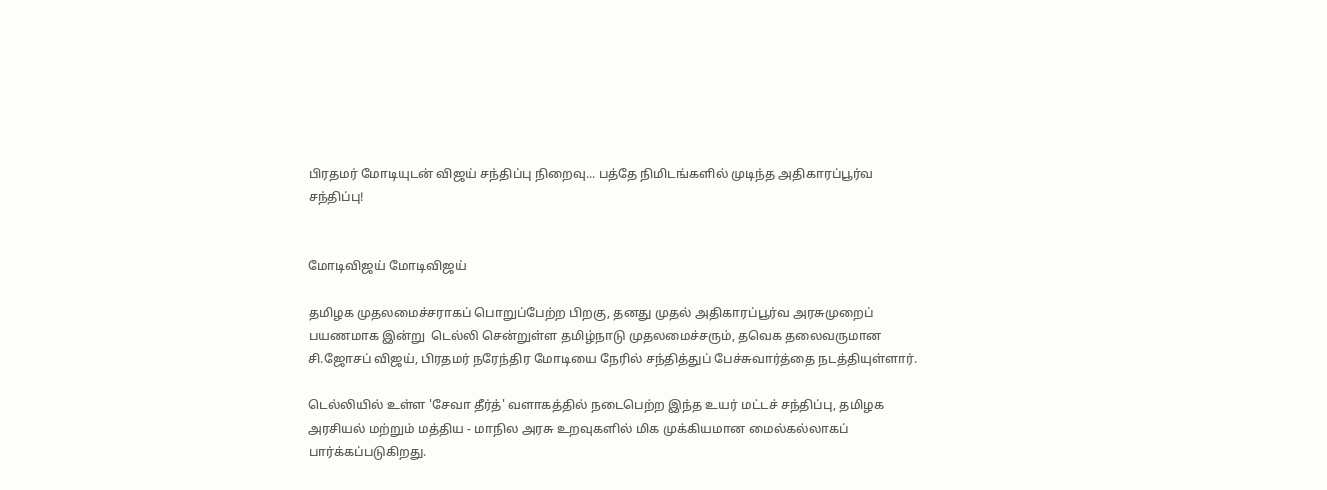பிரதமர் மோடியுடன் விஜய் சந்திப்பு நிறைவு... பத்தே நிமிடங்களில் முடிந்த அதிகாரப்பூர்வ சந்திப்பு!


மோடிவிஜய் மோடிவிஜய்

தமிழக முதலமைச்சராகப் பொறுப்பேற்ற பிறகு, தனது முதல் அதிகாரப்பூர்வ அரசுமுறைப் பயணமாக இன்று  டெல்லி சென்றுள்ள தமிழ்நாடு முதலமைச்சரும், தவெக தலைவருமான சி.ஜோசப் விஜய், பிரதமர் நரேந்திர மோடியை நேரில் சந்தித்துப் பேச்சுவார்த்தை நடத்தியுள்ளார்.

டெல்லியில் உள்ள 'சேவா தீர்த்' வளாகத்தில் நடைபெற்ற இந்த உயர் மட்டச் சந்திப்பு, தமிழக அரசியல் மற்றும் மத்திய - மாநில அரசு உறவுகளில் மிக முக்கியமான மைல்கல்லாகப் பார்க்கப்படுகிறது.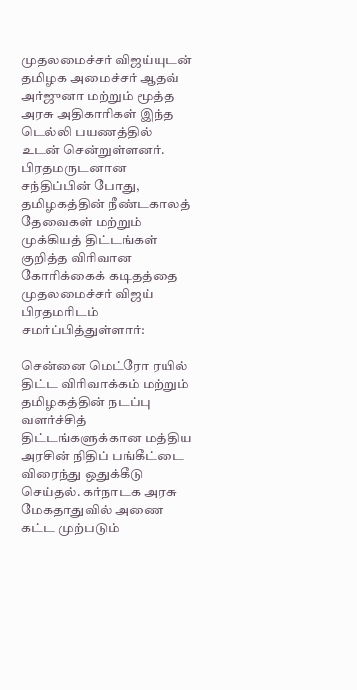முதலமைச்சர் விஜய்யுடன் தமிழக அமைச்சர் ஆதவ் அர்ஜுனா மற்றும் மூத்த அரசு அதிகாரிகள் இந்த டெல்லி பயணத்தில் உடன் சென்றுள்ளனர். பிரதமருடனான சந்திப்பின் போது, தமிழகத்தின் நீண்டகாலத் தேவைகள் மற்றும் முக்கியத் திட்டங்கள் குறித்த விரிவான கோரிக்கைக் கடிதத்தை முதலமைச்சர் விஜய் பிரதமரிடம் சமர்ப்பித்துள்ளார்:

சென்னை மெட்ரோ ரயில் திட்ட விரிவாக்கம் மற்றும் தமிழகத்தின் நடப்பு வளர்ச்சித் திட்டங்களுக்கான மத்திய அரசின் நிதிப் பங்கீட்டை விரைந்து ஒதுக்கீடு செய்தல். கர்நாடக அரசு மேகதாதுவில் அணை கட்ட முற்படும்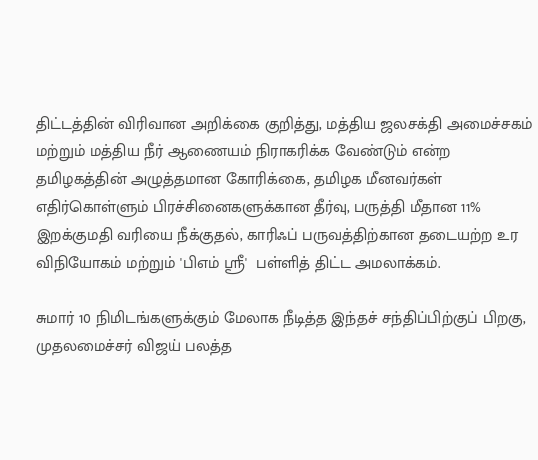திட்டத்தின் விரிவான அறிக்கை குறித்து, மத்திய ஜலசக்தி அமைச்சகம் மற்றும் மத்திய நீர் ஆணையம் நிராகரிக்க வேண்டும் என்ற தமிழகத்தின் அழுத்தமான கோரிக்கை, தமிழக மீனவர்கள் எதிர்கொள்ளும் பிரச்சினைகளுக்கான தீர்வு, பருத்தி மீதான 11% இறக்குமதி வரியை நீக்குதல், காரிஃப் பருவத்திற்கான தடையற்ற உர விநியோகம் மற்றும் 'பிஎம் ஸ்ரீ'  பள்ளித் திட்ட அமலாக்கம்.

சுமார் 10 நிமிடங்களுக்கும் மேலாக நீடித்த இந்தச் சந்திப்பிற்குப் பிறகு, முதலமைச்சர் விஜய் பலத்த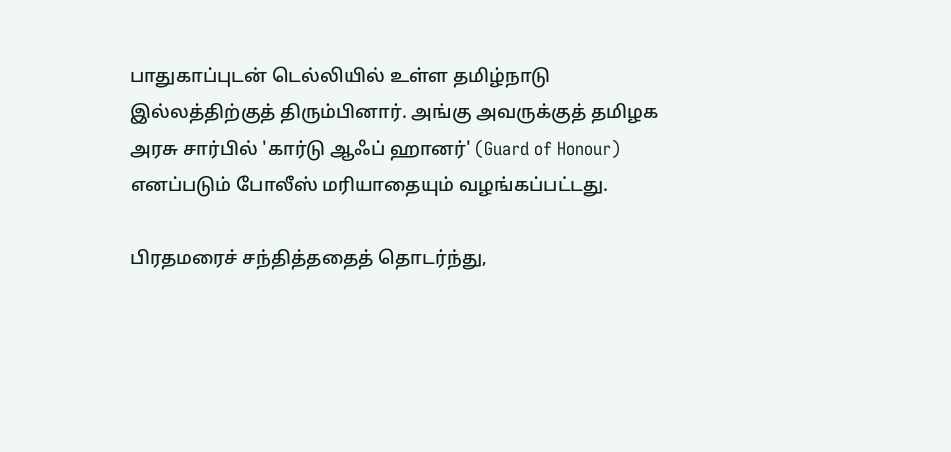பாதுகாப்புடன் டெல்லியில் உள்ள தமிழ்நாடு இல்லத்திற்குத் திரும்பினார். அங்கு அவருக்குத் தமிழக அரசு சார்பில் 'கார்டு ஆஃப் ஹானர்' (Guard of Honour) எனப்படும் போலீஸ் மரியாதையும் வழங்கப்பட்டது.

பிரதமரைச் சந்தித்ததைத் தொடர்ந்து,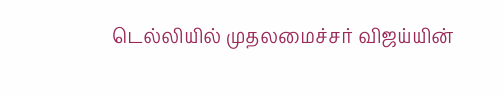டெல்லியில் முதலமைச்சர் விஜய்யின்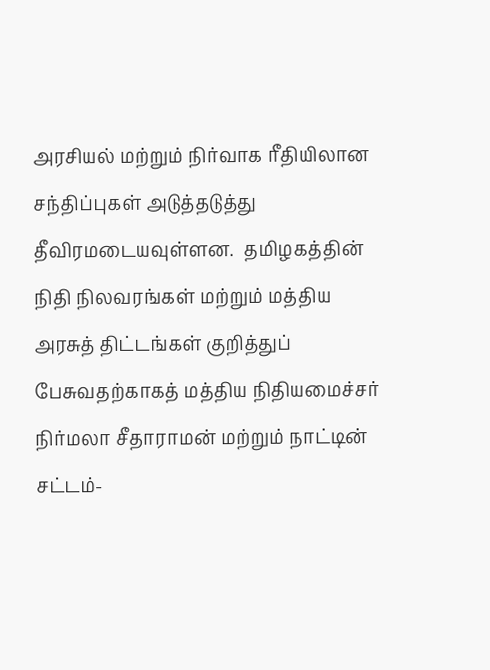அரசியல் மற்றும் நிர்வாக ரீதியிலான சந்திப்புகள் அடுத்தடுத்து தீவிரமடையவுள்ளன.  தமிழகத்தின் நிதி நிலவரங்கள் மற்றும் மத்திய அரசுத் திட்டங்கள் குறித்துப் பேசுவதற்காகத் மத்திய நிதியமைச்சர் நிர்மலா சீதாராமன் மற்றும் நாட்டின் சட்டம்-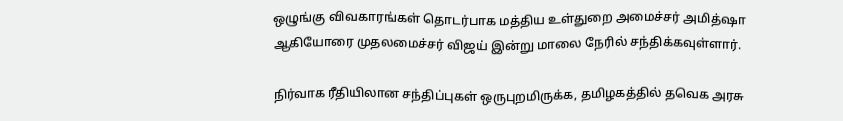ஒழுங்கு விவகாரங்கள் தொடர்பாக மத்திய உள்துறை அமைச்சர் அமித்ஷா ஆகியோரை முதலமைச்சர் விஜய் இன்று மாலை நேரில் சந்திக்கவுள்ளார்.

நிர்வாக ரீதியிலான சந்திப்புகள் ஒருபுறமிருக்க, தமிழகத்தில் தவெக அரசு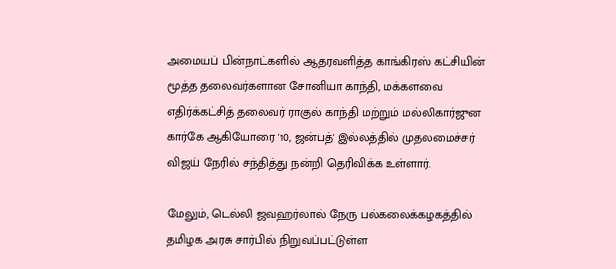அமையப் பின்நாட்களில் ஆதரவளித்த காங்கிரஸ் கட்சியின் மூத்த தலைவர்களான சோனியா காந்தி, மக்களவை எதிர்க்கட்சித் தலைவர் ராகுல் காந்தி மற்றும் மல்லிகார்ஜுன கார்கே ஆகியோரை '10, ஜன்பத்' இல்லத்தில் முதலமைச்சர் விஜய் நேரில் சந்தித்து நன்றி தெரிவிக்க உள்ளார்.

மேலும், டெல்லி ஜவஹர்லால் நேரு பல்கலைக்கழகத்தில் தமிழக அரசு சார்பில் நிறுவப்பட்டுள்ள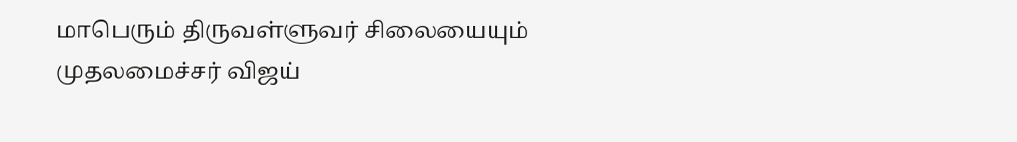மாபெரும் திருவள்ளுவர் சிலையையும் முதலமைச்சர் விஜய்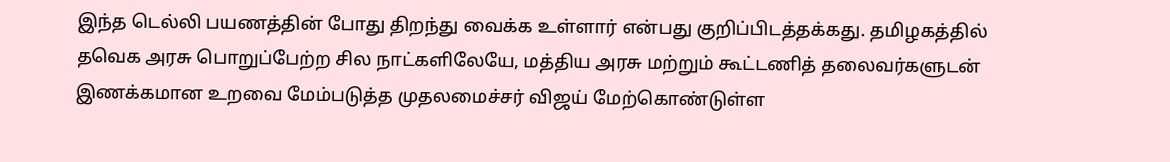இந்த டெல்லி பயணத்தின் போது திறந்து வைக்க உள்ளார் என்பது குறிப்பிடத்தக்கது. தமிழகத்தில் தவெக அரசு பொறுப்பேற்ற சில நாட்களிலேயே, மத்திய அரசு மற்றும் கூட்டணித் தலைவர்களுடன் இணக்கமான உறவை மேம்படுத்த முதலமைச்சர் விஜய் மேற்கொண்டுள்ள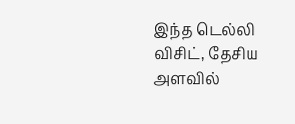இந்த டெல்லி விசிட், தேசிய அளவில்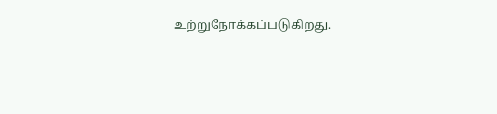உற்றுநோக்கப்படுகிறது.